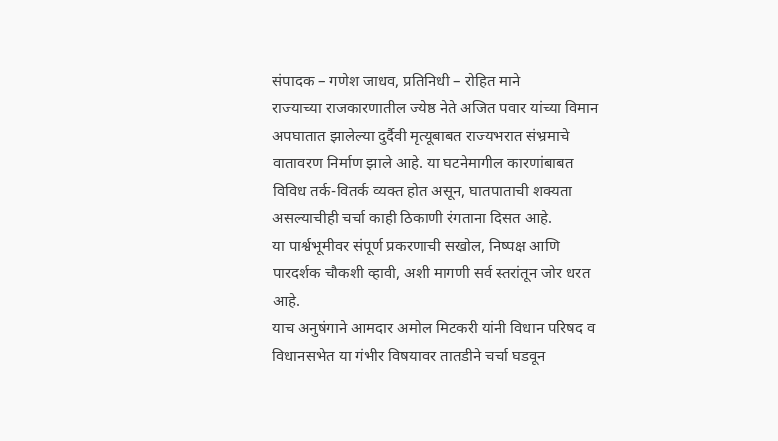संपादक – गणेश जाधव, प्रतिनिधी – रोहित माने
राज्याच्या राजकारणातील ज्येष्ठ नेते अजित पवार यांच्या विमान अपघातात झालेल्या दुर्दैवी मृत्यूबाबत राज्यभरात संभ्रमाचे वातावरण निर्माण झाले आहे. या घटनेमागील कारणांबाबत विविध तर्क-वितर्क व्यक्त होत असून, घातपाताची शक्यता असल्याचीही चर्चा काही ठिकाणी रंगताना दिसत आहे.
या पार्श्वभूमीवर संपूर्ण प्रकरणाची सखोल, निष्पक्ष आणि पारदर्शक चौकशी व्हावी, अशी मागणी सर्व स्तरांतून जोर धरत आहे.
याच अनुषंगाने आमदार अमोल मिटकरी यांनी विधान परिषद व विधानसभेत या गंभीर विषयावर तातडीने चर्चा घडवून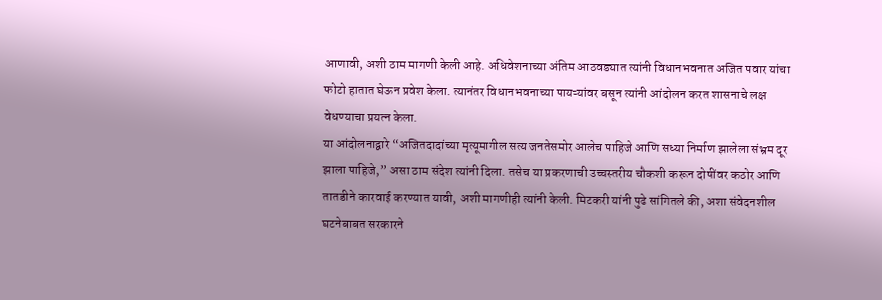आणावी, अशी ठाम मागणी केली आहे. अधिवेशनाच्या अंतिम आठवड्यात त्यांनी विधानभवनात अजित पवार यांचा फोटो हातात घेऊन प्रवेश केला. त्यानंतर विधानभवनाच्या पायऱ्यांवर बसून त्यांनी आंदोलन करत शासनाचे लक्ष वेधण्याचा प्रयत्न केला.
या आंदोलनाद्वारे “अजितदादांच्या मृत्यूमागील सत्य जनतेसमोर आलेच पाहिजे आणि सध्या निर्माण झालेला संभ्रम दूर झाला पाहिजे,” असा ठाम संदेश त्यांनी दिला. तसेच या प्रकरणाची उच्चस्तरीय चौकशी करून दोषींवर कठोर आणि तातडीने कारवाई करण्यात यावी, अशी मागणीही त्यांनी केली. मिटकरी यांनी पुढे सांगितले की, अशा संवेदनशील घटनेबाबत सरकारने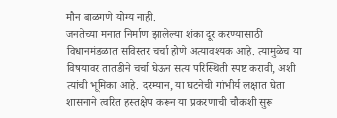मौन बाळगणे योग्य नाही.
जनतेच्या मनात निर्माण झालेल्या शंका दूर करण्यासाठी विधानमंडळात सविस्तर चर्चा होणे अत्यावश्यक आहे. त्यामुळेच या विषयावर तातडीने चर्चा घेऊन सत्य परिस्थिती स्पष्ट करावी, अशी त्यांची भूमिका आहे. दरम्यान, या घटनेची गांभीर्य लक्षात घेता शासनाने त्वरित हस्तक्षेप करून या प्रकरणाची चौकशी सुरू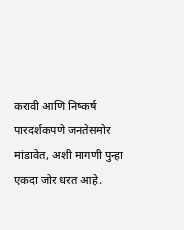करावी आणि निष्कर्ष पारदर्शकपणे जनतेसमोर मांडावेत, अशी मागणी पुन्हा एकदा जोर धरत आहे.